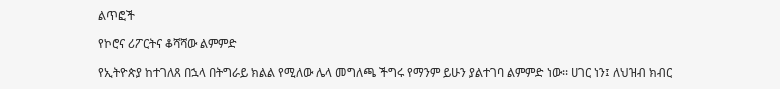ልጥፎች

የኮሮና ሪፖርትና ቆሻሻው ልምምድ

የኢትዮጵያ ከተገለጸ በኋላ በትግራይ ክልል የሚለው ሌላ መግለጫ ችግሩ የማንም ይሁን ያልተገባ ልምምድ ነው፡፡ ሀገር ነን፤ ለህዝብ ክብር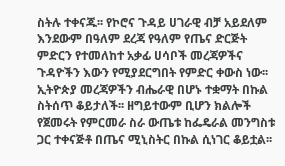ስትሉ ተቀናጁ፡፡ የኮሮና ጉዳይ ሀገራዊ ብቻ አይደለም እንደውም በዓለም ደረጃ የዓለም የጤና ድርጅት ምድርን የተመለከተ አቃፊ ሀሳቦች መረጃዎችና ጉዳዮችን እውን የሚያደርግበት የምድር ቀውስ ነው፡፡ ኢትዮጵያ መረጃዎችን ብሔራዊ በሆኑ ተቋማት በኩል ስትሰጥ ቆይታለች፡፡ ዘግይተውም ቢሆን ክልሎች የጀመሩት የምርመራ ስራ ውጤቱ ከፌዴራል መንግስቱ ጋር ተቀናጅቶ በጤና ሚኒስትር በኩል ሲነገር ቆይቷል፡፡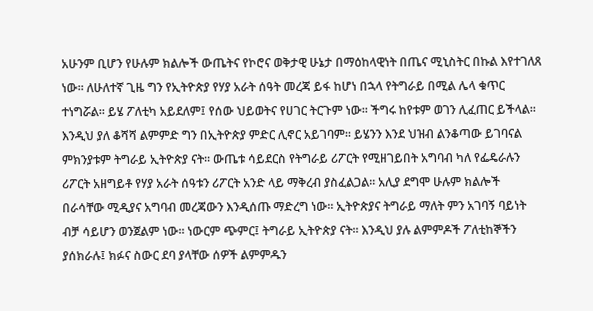አሁንም ቢሆን የሁሉም ክልሎች ውጤትና የኮሮና ወቅታዊ ሁኔታ በማዕከላዊነት በጤና ሚኒስትር በኩል እየተገለጸ ነው፡፡ ለሁለተኛ ጊዜ ግን የኢትዮጵያ የሃያ አራት ሰዓት መረጃ ይፋ ከሆነ በኋላ የትግራይ በሚል ሌላ ቁጥር ተነግሯል፡፡ ይሄ ፖለቲካ አይደለም፤ የሰው ህይወትና የሀገር ትርጉም ነው፡፡ ችግሩ ከየቱም ወገን ሊፈጠር ይችላል፡፡ እንዲህ ያለ ቆሻሻ ልምምድ ግን በኢትዮጵያ ምድር ሊኖር አይገባም፡፡ ይሄንን እንደ ህዝብ ልንቆጣው ይገባናል ምክንያቱም ትግራይ ኢትዮጵያ ናት፡፡ ውጤቱ ሳይደርስ የትግራይ ሪፖርት የሚዘገይበት አግባብ ካለ የፌዴራሉን ሪፖርት አዘግይቶ የሃያ አራት ሰዓቱን ሪፖርት አንድ ላይ ማቅረብ ያስፈልጋል፡፡ አሊያ ደግሞ ሁሉም ክልሎች በራሳቸው ሚዲያና አግባብ መረጃውን እንዲሰጡ ማድረግ ነው፡፡ ኢትዮጵያና ትግራይ ማለት ምን አገባኝ ባይነት ብቻ ሳይሆን ወንጀልም ነው፡፡ ነውርም ጭምር፤ ትግራይ ኢትዮጵያ ናት፡፡ እንዲህ ያሉ ልምምዶች ፖለቲከኞችን ያሰክራሉ፤ ክፉና ስውር ደባ ያላቸው ሰዎች ልምምዱን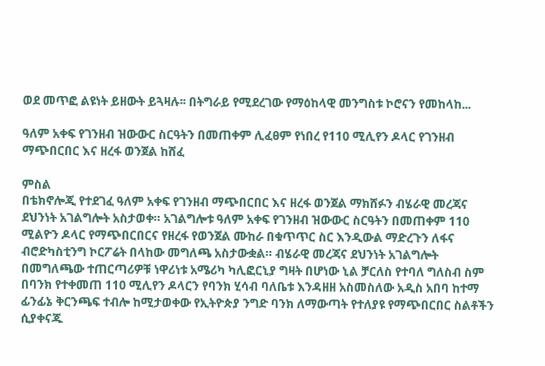ወደ መጥፎ ልዩነት ይዘውት ይጓዛሉ፡፡ በትግራይ የሚደረገው የማዕከላዊ መንግስቱ ኮሮናን የመከላከ...

ዓለም አቀፍ የገንዘብ ዝውውር ስርዓትን በመጠቀም ሊፈፀም የነበረ የ110 ሚሊየን ዶላር የገንዘብ ማጭበርበር እና ዘረፋ ወንጀል ከሸፈ

ምስል
በቴክኖሎጂ የተደገፈ ዓለም አቀፍ የገንዘብ ማጭበርበር እና ዘረፋ ወንጀል ማክሸፉን ብሄራዊ መረጃና ደህንነት አገልግሎት አስታወቀ። አገልግሎቱ ዓለም አቀፍ የገንዘብ ዝውውር ስርዓትን በመጠቀም 110 ሚልዮን ዶላር የማጭበርበርና የዘረፋ የወንጀል ሙከራ በቁጥጥር ስር እንዲውል ማድረጉን ለፋና ብሮድካስቲንግ ኮርፖሬት በላከው መግለጫ አስታውቋል። ብሄራዊ መረጃና ደህንነት አገልግሎት በመግለጫው ተጠርጣሪዎቹ ነዋሪነቱ አሜሪካ ካሊፎርኒያ ግዛት በሆነው ኒል ቻርለስ የተባለ ግለስብ ስም በባንክ የተቀመጠ 110 ሚሊየን ዶላርን የባንክ ሂሳብ ባለቤቱ እንዳዘዘ አስመስለው አዲስ አበባ ከተማ ፊንፊኔ ቅርንጫፍ ተብሎ ከሚታወቀው የኢትዮጵያ ንግድ ባንክ ለማውጣት የተለያዩ የማጭበርበር ስልቶችን ሲያቀናጁ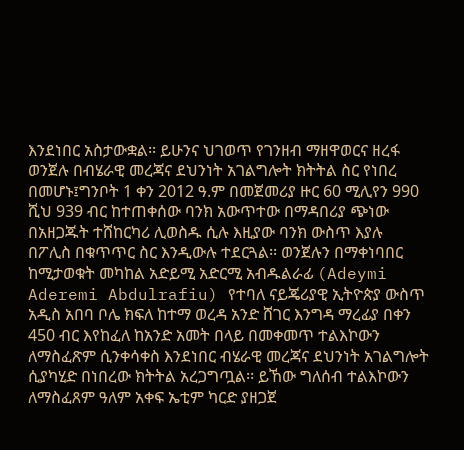እንደነበር አስታውቋል፡፡ ይሁንና ህገወጥ የገንዘብ ማዘዋወርና ዘረፋ ወንጀሉ በብሄራዊ መረጃና ደህንነት አገልግሎት ክትትል ስር የነበረ በመሆኑ፤ግንቦት 1 ቀን 2012 ዓ.ም በመጀመሪያ ዙር 60 ሚሊየን 990 ሺህ 939 ብር ከተጠቀሰው ባንክ አውጥተው በማዳበሪያ ጭነው በአዘጋጁት ተሸከርካሪ ሊወስዱ ሲሉ እዚያው ባንክ ውስጥ እያሉ በፖሊስ በቁጥጥር ስር እንዲውሉ ተደርጓል፡፡ ወንጀሉን በማቀነባበር ከሚታወቁት መካከል አድይሚ አድርሚ አብዱልራፊ (Adeymi Aderemi Abdulrafiu) የተባለ ናይጄሪያዊ ኢትዮጵያ ውስጥ አዲስ አበባ ቦሌ ክፍለ ከተማ ወረዳ አንድ ሸገር እንግዳ ማረፊያ በቀን 450 ብር እየከፈለ ከአንድ አመት በላይ በመቀመጥ ተልእኮውን ለማስፈጽም ሲንቀሳቀስ እንደነበር ብሄራዊ መረጃና ደህንነት አገልግሎት ሲያካሂድ በነበረው ክትትል አረጋግጧል፡፡ ይኸው ግለሰብ ተልእኮውን ለማስፈጸም ዓለም አቀፍ ኤቲም ካርድ ያዘጋጀ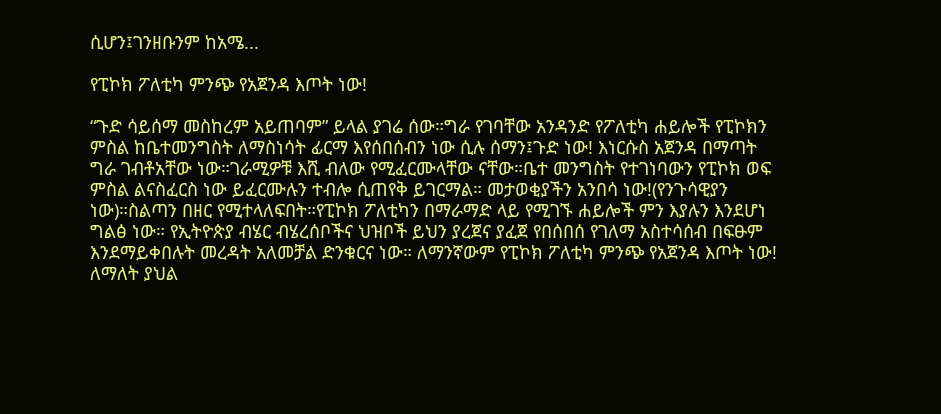ሲሆን፤ገንዘቡንም ከአሜ...

የፒኮክ ፖለቲካ ምንጭ የአጀንዳ እጦት ነው!

“ጉድ ሳይሰማ መስከረም አይጠባም” ይላል ያገሬ ሰው።ግራ የገባቸው አንዳንድ የፖለቲካ ሐይሎች የፒኮክን ምስል ከቤተመንግስት ለማስነሳት ፊርማ እየሰበሰብን ነው ሲሉ ሰማን፤ጉድ ነው! እነርሱስ አጀንዳ በማጣት ግራ ገብቶአቸው ነው።ገራሚዎቹ እሺ ብለው የሚፈርሙላቸው ናቸው።ቤተ መንግስት የተገነባውን የፒኮክ ወፍ ምስል ልናስፈርስ ነው ይፈርሙሉን ተብሎ ሲጠየቅ ይገርማል። መታወቂያችን አንበሳ ነው!(የንጉሳዊያን ነው)።ስልጣን በዘር የሚተላለፍበት።የፒኮክ ፖለቲካን በማራማድ ላይ የሚገኙ ሐይሎች ምን እያሉን እንደሆነ ግልፅ ነው። የኢትዮጵያ ብሄር ብሄረሰቦችና ህዝቦች ይህን ያረጀና ያፈጀ የበሰበሰ የገለማ አስተሳሰብ በፍፁም እንደማይቀበሉት መረዳት አለመቻል ድንቁርና ነው። ለማንኛውም የፒኮክ ፖለቲካ ምንጭ የአጀንዳ እጦት ነው! ለማለት ያህል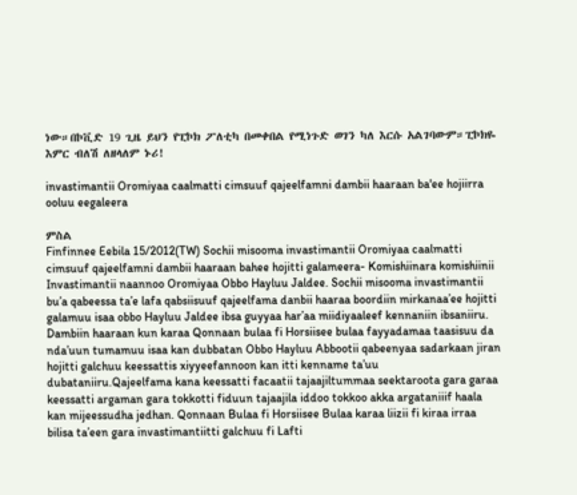ነው።በኮቪድ 19 ጊዜ ይህን የፒኮክ ፖለቲካ በመቀበል የሚነጉድ ወገን ካለ እርሱ አልገባውም።ፒኮክዬ እምር ብለሽ ለዘላለም ኑሪ!

invastimantii Oromiyaa caalmatti cimsuuf qajeelfamni dambii haaraan ba'ee hojiirra ooluu eegaleera

ምስል
Finfinnee Eebila 15/2012(TW) Sochii misooma invastimantii Oromiyaa caalmatti cimsuuf qajeelfamni dambii haaraan bahee hojitti galameera- Komishiinara komishiinii Invastimantii naannoo Oromiyaa Obbo Hayluu Jaldee. Sochii misooma invastimantii bu’a qabeessa ta’e lafa qabsiisuuf qajeelfama danbii haaraa boordiin mirkanaa’ee hojitti galamuu isaa obbo Hayluu Jaldee ibsa guyyaa har’aa miidiyaaleef kennaniin ibsaniiru. Dambiin haaraan kun karaa Qonnaan bulaa fi Horsiisee bulaa fayyadamaa taasisuu da nda’uun tumamuu isaa kan dubbatan Obbo Hayluu Abbootii qabeenyaa sadarkaan jiran hojitti galchuu keessattis xiyyeefannoon kan itti kenname ta’uu dubataniiru.Qajeelfama kana keessatti facaatii tajaajiltummaa seektaroota gara garaa keessatti argaman gara tokkotti fiduun tajaajila iddoo tokkoo akka argataniiif haala kan mijeessudha jedhan. Qonnaan Bulaa fi Horsiisee Bulaa karaa liizii fi kiraa irraa bilisa ta’een gara invastimantiitti galchuu fi Lafti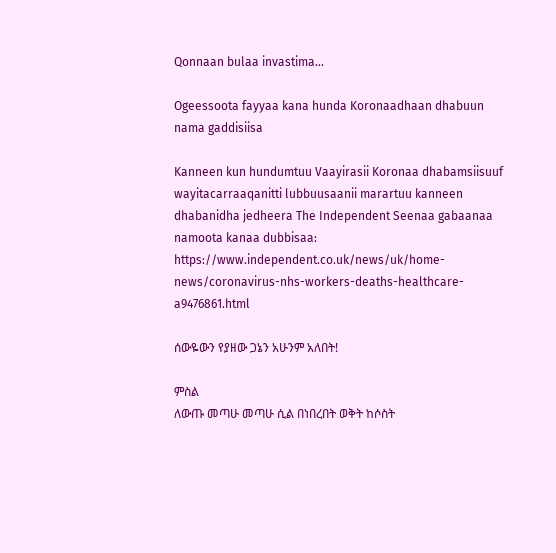Qonnaan bulaa invastima...

Ogeessoota fayyaa kana hunda Koronaadhaan dhabuun nama gaddisiisa

Kanneen kun hundumtuu Vaayirasii Koronaa dhabamsiisuuf wayitacarraaqanitti lubbuusaanii marartuu kanneen dhabanidha jedheera The Independent Seenaa gabaanaa namoota kanaa dubbisaa: https://www.independent.co.uk/news/uk/home-news/coronavirus-nhs-workers-deaths-healthcare-a9476861.html

ሰውዬውን የያዘው ጋኔን አሁንም አለበት!

ምስል
ለውጡ መጣሁ መጣሁ ሲል በነበረበት ወቅት ከሶስት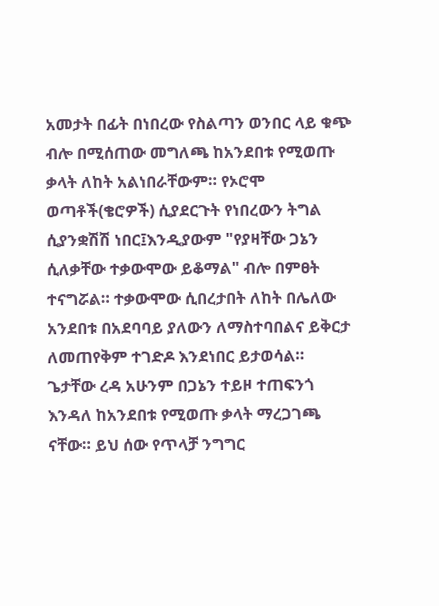አመታት በፊት በነበረው የስልጣን ወንበር ላይ ቁጭ ብሎ በሚሰጠው መግለጫ ከአንደበቱ የሚወጡ ቃላት ለከት አልነበራቸውም። የኦሮሞ ወጣቶች(ቄሮዎች) ሲያደርጉት የነበረውን ትግል ሲያንቋሽሽ ነበር፤እንዲያውም "የያዛቸው ጋኔን ሲለቃቸው ተቃውሞው ይቆማል" ብሎ በምፀት ተናግሯል። ተቃውሞው ሲበረታበት ለከት በሌለው አንደበቱ በአደባባይ ያለውን ለማስተባበልና ይቅርታ ለመጠየቅም ተገድዶ እንደነበር ይታወሳል። ጌታቸው ረዳ አሁንም በጋኔን ተይዞ ተጠፍንጎ እንዳለ ከአንደበቱ የሚወጡ ቃላት ማረጋገጫ ናቸው። ይህ ሰው የጥላቻ ንግግር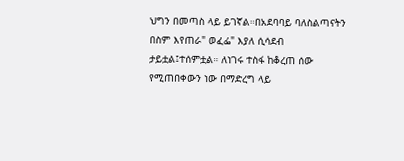ህግን በመጣስ ላይ ይገኛል።በአደባባይ ባለስልጣናትን በስም እየጠራ" ወፈፌ" እያለ ሲሳደብ ታይቷል፤ተሰምቷል። ለነገሩ ተስፋ ከቆረጠ ሰው የሚጠበቀውን ነው በማድረግ ላይ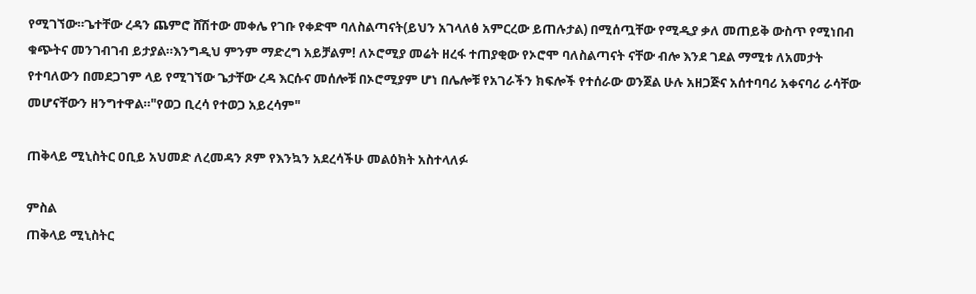የሚገኘው።ጌተቸው ረዳን ጨምሮ ሸሽተው መቀሌ የገቡ የቀድሞ ባለስልጣናት(ይህን አገላለፅ አምርረው ይጠሉታል) በሚሰጧቸው የሚዲያ ቃለ መጠይቅ ውስጥ የሚነበብ ቁጭትና መንገብገብ ይታያል።እንግዲህ ምንም ማድረግ አይቻልም! ለኦሮሚያ መሬት ዘረፋ ተጠያቂው የኦሮሞ ባለስልጣናት ናቸው ብሎ እንደ ገደል ማሚቱ ለአመታት የተባለውን በመደጋገም ላይ የሚገኘው ጌታቸው ረዳ እርሱና መሰሎቹ በኦሮሚያም ሆነ በሌሎቹ የአገራችን ክፍሎች የተሰራው ወንጀል ሁሉ አዘጋጅና አሰተባባሪ አቀናባሪ ራሳቸው መሆናቸውን ዘንግተዋል።"የወጋ ቢረሳ የተወጋ አይረሳም"

ጠቅላይ ሚኒስትር ዐቢይ አህመድ ለረመዳን ጾም የእንኳን አደረሳችሁ መልዕክት አስተላለፉ

ምስል
ጠቅላይ ሚኒስትር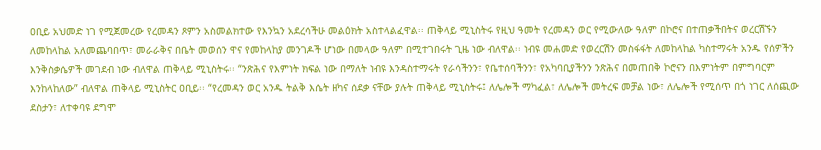ዐቢይ አህመድ ነገ የሚጀመረው የረመዳን ጾምን አስመልክተው የእንኳን አደረሳችሁ መልዕክት አስተላልፈዋል፡፡ ጠቅላይ ሚኒስትሩ የዚህ ዓመት የረመዳን ወር የሚውለው ዓለም በኮሮና በተጠቃችበትና ወረርሽኙን ለመከላከል አለመጨባበጥ፣ መራራቅና በቤት መወሰን ዋና የመከላከያ መንገዶች ሆነው በመላው ዓለም በሚተገበሩት ጊዜ ነው ብለዋል፡፡ ነብዩ መሐመድ የወረርሽን መስፋፋት ለመከላከል ካስተማሩት አንዱ የሰዎችን እንቅስቃሴዎች መገደብ ነው ብለዋል ጠቅላይ ሚኒስትሩ፡፡ “ንጽሕና የእምነት ክፍል ነው በማለት ነብዩ እንዳስተማሩት የራሳችንን፣ የቤተሰባችንን፣ የአካባቢያችንን ንጽሕና በመጠበቅ ኮሮናን በእምነትም በምግባርም እንከላከለው” ብለዋል ጠቅላይ ሚኒስትር ዐቢይ፡፡ “የረመዳን ወር አንዱ ትልቅ እሴት ዘካና ሰደቃ ናቸው ያሉት ጠቅላይ ሚኒስትሩ፤ ለሌሎች ማካፈል፣ ለሌሎች መትረፍ መቻል ነው፣ ለሌሎች የሚሰጥ በጎ ነገር ለሰጪው ደስታን፣ ለተቀባዩ ደግሞ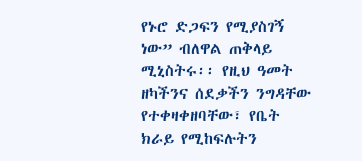የኑሮ ድጋፍን የሚያስገኝ ነው” ብለዋል ጠቅላይ ሚኒስትሩ፡፡ የዚህ ዓመት ዘካችንና ሰደቃችን ንግዳቸው የተቀዛቀዘባቸው፣ የቤት ክራይ የሚከፍሉትን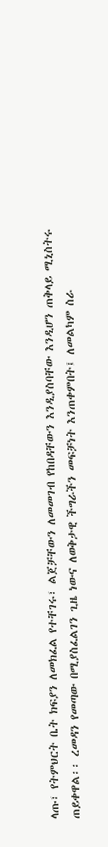ላጡ፣ የትምህርት ቤት ክፍያን ለመክፈል የተቸገሩ፣ ልጀቻቸውን ለመመገብ የከበዳቸውን እንዲያስባቸው እንዲሆን ጠቅላይ ሚኒስትሩ ጠይቀዋል፡፡ ረመዳን የመጣው በሚያስፈልገን ጊዜ ነውና ለወቅታዊ ችግራችን መፍቻነት እንጠቀምበት፤ ለመልካም ስራ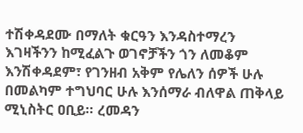ተሽቀዳደሙ በማለት ቁርዓን እንዳስተማረን እገዛችንን ከሚፈልጉ ወገኖቻችን ጎን ለመቆም እንሽቀዳደም፣ የገንዘብ አቅም የሌለን ሰዎች ሁሉ በመልካም ተግህባር ሁሉ እንሰማራ ብለዋል ጠቅላይ ሚኒስትር ዐቢይ፡፡ ረመዳን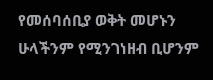የመሰባሰቢያ ወቅት መሆኑን ሁላችንም የሚንገነዘብ ቢሆንም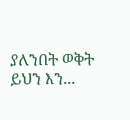ያለንበት ወቅት ይህን እን...